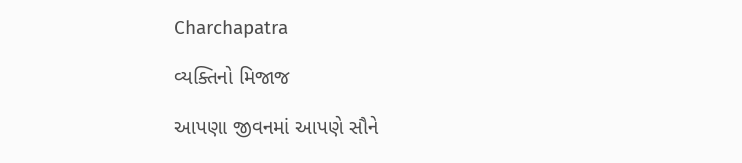Charchapatra

વ્યક્તિનો મિજાજ

આપણા જીવનમાં આપણે સૌને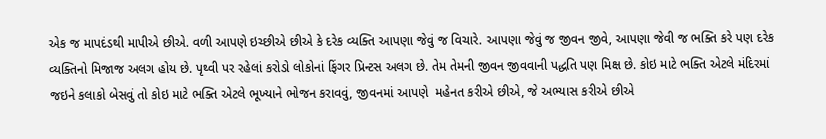એક જ માપદંડથી માપીએ છીએ. વળી આપણે ઇચ્છીએ છીએ કે દરેક વ્યક્તિ આપણા જેવું જ વિચારે. આપણા જેવું જ જીવન જીવે, આપણા જેવી જ ભક્તિ કરે પણ દરેક વ્યક્તિનો મિજાજ અલગ હોય છે. પૃથ્વી પર રહેલાં કરોડો લોકોનાં ફિંગર પ્રિન્ટસ અલગ છે. તેમ તેમની જીવન જીવવાની પદ્ધતિ પણ મિક્ષ છે. કોઇ માટે ભક્તિ એટલે મંદિરમાં જઇને કલાકો બેસવું તો કોઇ માટે ભક્તિ એટલે ભૂખ્યાને ભોજન કરાવવું, જીવનમાં આપણે  મહેનત કરીએ છીએ, જે અભ્યાસ કરીએ છીએ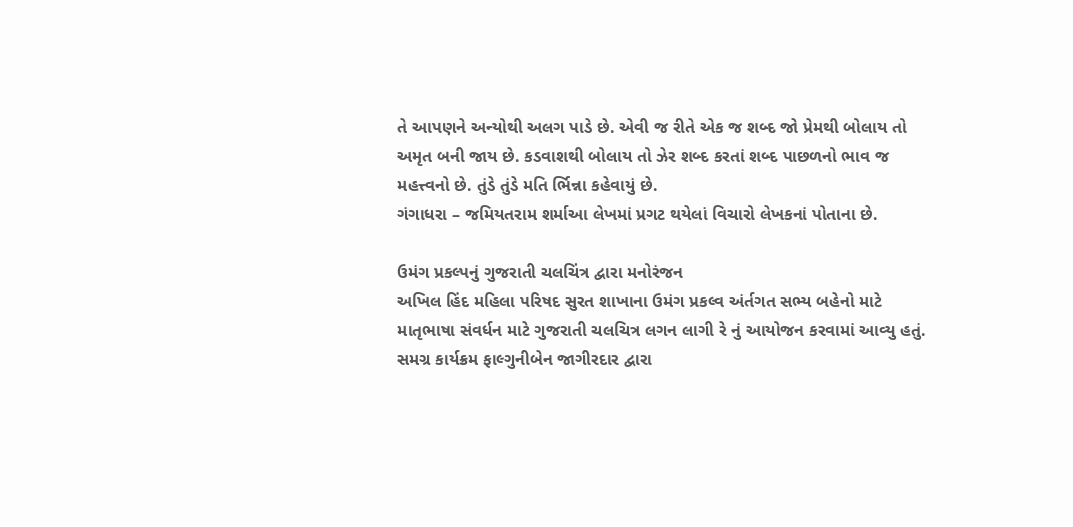તે આપણને અન્યોથી અલગ પાડે છે. એવી જ રીતે એક જ શબ્દ જો પ્રેમથી બોલાય તો અમૃત બની જાય છે. કડવાશથી બોલાય તો ઝેર શબ્દ કરતાં શબ્દ પાછળનો ભાવ જ મહત્ત્વનો છે. તુંડે તુંડે મતિ ર્ભિન્ના કહેવાયું છે.
ગંગાધરા – જમિયતરામ શર્માઆ લેખમાં પ્રગટ થયેલાં વિચારો લેખકનાં પોતાના છે.

ઉમંગ પ્રકલ્પનું ગુજરાતી ચલચિંત્ર દ્વારા મનોરંજન
અખિલ હિંદ મહિલા પરિષદ સુરત શાખાના ઉમંગ પ્રકલ્વ અંર્તગત સભ્ય બહેનો માટે માતૃભાષા સંવર્ધન માટે ગુજરાતી ચલચિત્ર લગન લાગી રે નું આયોજન કરવામાં આવ્યુ હતું. સમગ્ર કાર્યક્રમ ફાલ્ગુનીબેન જાગીરદાર દ્વારા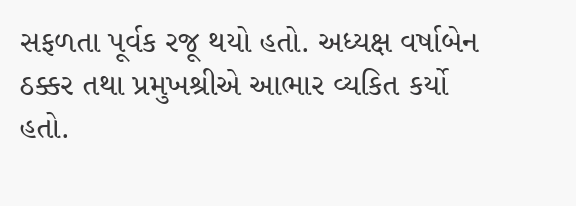સફળતા પૂર્વક રજૂ થયો હતો. અધ્યક્ષ વર્ષાબેન ઠક્કર તથા પ્રમુખશ્રીએ આભાર વ્યકિત કર્યો હતો.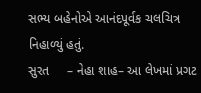સભ્ય બહેનોએ આનંદપૂર્વક ચલચિત્ર નિહાળ્યું હતું.
સુરત     – નેહા શાહ– આ લેખમાં પ્રગટ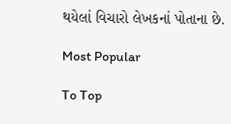થયેલાં વિચારો લેખકનાં પોતાના છે.

Most Popular

To Top